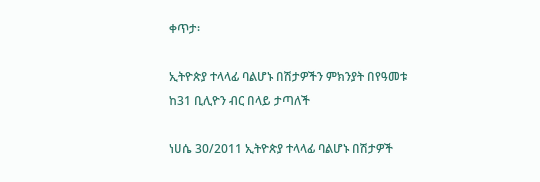ቀጥታ፡

ኢትዮጵያ ተላላፊ ባልሆኑ በሽታዎችን ምክንያት በየዓመቱ ከ31 ቢሊዮን ብር በላይ ታጣለች

ነሀሴ 30/2011 ኢትዮጵያ ተላላፊ ባልሆኑ በሽታዎች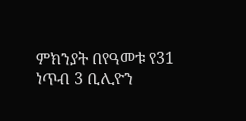ምክንያት በየዓመቱ የ31 ነጥብ 3 ቢሊዮን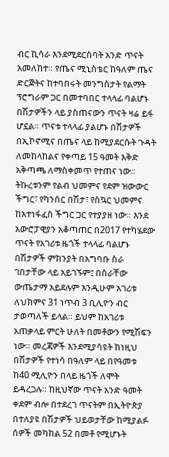ብር ኪሳራ እንደሚደርስባት አንድ ጥናት አመለከተ። የጤና ሚኒስቴር ከዓለም ጤና ድርጅትና ከተባበሩት መንግስታት የልማት ፕሮግራም ጋር በመተባበር ተላላፊ ባልሆኑ በሽታዎችን ላይ ያስጠናውን ጥናት ዛሬ ይፋ ሆኗል። ጥናቱ ተላላፊ ያልሆኑ በሽታዎች በኢኮኖሚና በጤና ላይ ከሚያደርሱት ጉዳት ለመከላከልና የቀጣይ 15 ዓመት እቅድ አቅጣጫ ለማስቀመጥ የተጠና ነው። ትኩረቱንም የልብ ህመምና የደም ዝውውር ችግር፣ የካንሰር በሽታ፣ የስኳር ህመምና ከአተነፋፈስ ችግር ጋር የተያያዘ ነው። እንደ አውሮፓዊያን አቆጣጠር በ2017 የተካሄደው ጥናት የአገሪቱ ዜጎች ተላላፊ ባልሆኑ በሽታዎች ምክንያት በአግባቡ ስራ ገበታቸው ላይ አይገኙም፤ በስራቸው ውጤታማ አይደሉም እንዲሁም አገሪቱ ለህክምና 31 ነጥብ 3 ቢሊዮን ብር ታወጣለች ይላል። ይህም ከአገሪቱ አጠቃላይ ምርት ሁለት በመቶውን የሚሽፍን ነው። መረጃዎች እንደሚያሳዩት ከነዚህ በሽታዎች የተነሳ በዓለም ላይ በየዓመቱ ከ40 ሚሊዮን በላይ ዜጎች ለሞት ይዳረጋሉ። ከዚህኛው ጥናት አንድ ዓመት ቀደም ብሎ በተደረገ ጥናትም በኢትዮጵያ በተለያዩ በሽታዎች ህይወታቸው ከሚያልፉ ሰዎች መካከል 52 በመቶ የሚሆኑት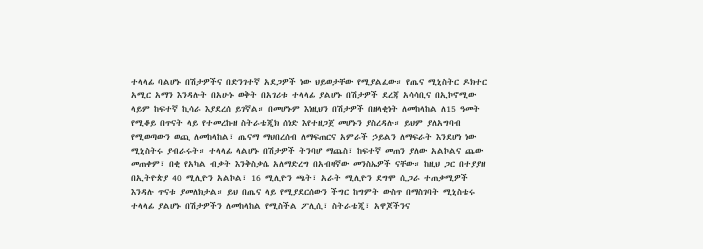ተላላፊ ባልሆኑ በሽታዎችና በድንገተኛ አደጋዎች ነው ህይወታቸው የሚያልፈው። የጤና ሚኒስትር ዶክተር አሚር አማን እንዳሉት በአሁኑ ወቅት በአገሪቱ ተላላፊ ያልሆኑ በሽታዎች ደረጃ አሳሳቢና በኢኮኖሚው ላይም ከፍተኛ ኪሳራ እያደረሰ ይገኛል። በመሆኑም እነዚህን በሽታዎች በዘላቂነት ለመከላከል ለ15 ዓመት የሚቆይ በጥናት ላይ የተመረኩዘ ስትራቴጂክ ሰነድ እየተዘጋጀ መሆኑን ያስረዳሉ። ይህም ያለአግባብ የሚወጣውን ወጪ ለመከላከል፣ ጤናማ ማህበረሰብ ለማፍጠርና አምራች ኃይልን ለማፍራት እንደሆነ ነው ሚኒስትሩ ያብራሩት። ተላላፊ ላልሆኑ በሽታዎች ትንባሆ ማጨስ፣ ከፍተኛ መጠን ያለው አልኮልና ጨው መጠቀም፣ በቂ የአካል ብቃት እንቅስቃሴ አለማድረግ በአብዛኛው መንስኤዎች ናቸው። ከዚህ ጋር በተያያዘ በኢትዮጵያ 40 ሚሊዮን አልኮል፣ 16 ሚሊዮን ጫት፣ አራት ሚሊዮን ደግሞ ሲጋራ ተጠቃሚዎች እንዳሉ ጥናቱ ያመለክታል። ይህ በጤና ላይ የሚያደርሰውን ችግር ከግምት ውስጥ በማስገባት ሚኒስቴሩ ተላላፊ ያልሆኑ በሽታዎችን ለመከላከል የሚስችል ፖሊሲ፣ ስትራቴጂ፣ አዋጆችንና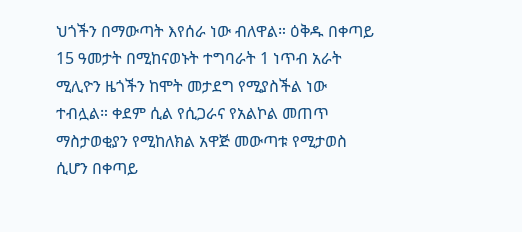ህጎችን በማውጣት እየሰራ ነው ብለዋል። ዕቅዱ በቀጣይ 15 ዓመታት በሚከናወኑት ተግባራት 1 ነጥብ አራት ሚሊዮን ዜጎችን ከሞት መታደግ የሚያስችል ነው ተብሏል። ቀደም ሲል የሲጋራና የአልኮል መጠጥ ማስታወቂያን የሚከለክል አዋጅ መውጣቱ የሚታወስ ሲሆን በቀጣይ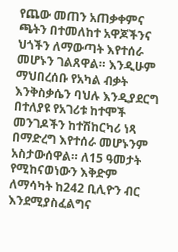የጨው መጠን አጠቃቀምና ጫትን በተመለከተ አዋጆችንና ህጎችን ለማውጣት እየተሰራ መሆኑን ገልጸዋል። እንዲሁም ማህበረሰቡ የአካል ብቃት እንቅስቃሴን ባህሉ እንዲያደርግ በተለያዩ የአገሪቱ ከተሞች መንገዶችን ከተሽከርካሪ ነጻ በማድረግ እየተሰራ መሆኑንም አስታውሰዋል። ለ15 ዓመታት የሚከናወነውን እቅድም ለማሳካት ከ242 ቢሊዮን ብር እንደሚያስፈልግና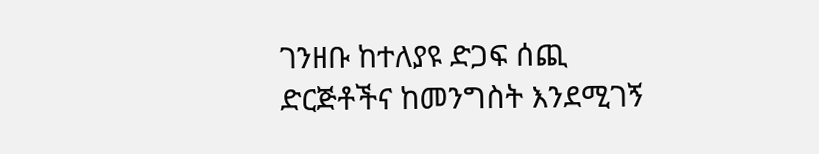ገንዘቡ ከተለያዩ ድጋፍ ሰጪ ድርጅቶችና ከመንግስት እንደሚገኝ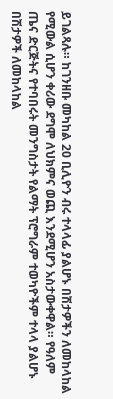ይገልጻሉ። ከገንዘቡ መካከል 20 ቢሊዮን ብሩ ተላላፊ ያልሆኑ በሽታዎችን ለመከላከል የሚውል ሲሆን ቀሪው ደግሞ ለህክምና ወጪ እንደሚሆን አስታውቀዋል። የዓለም ጤና ድርጅትና የተባበሩት መንግስታት የልማት ፕሮግራም ተወካዮችም ተላላ ያልሆኑ በሽታዎች ለመከላከል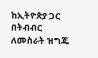ከኢትዮጵያ ጋር በትብብር ለመስራት ዝግጁ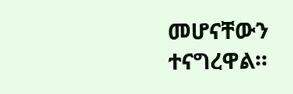መሆናቸውን ተናግረዋል።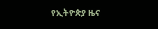የኢትዮጵያ ዜና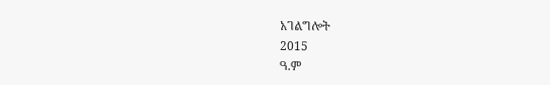አገልግሎት
2015
ዓ.ም